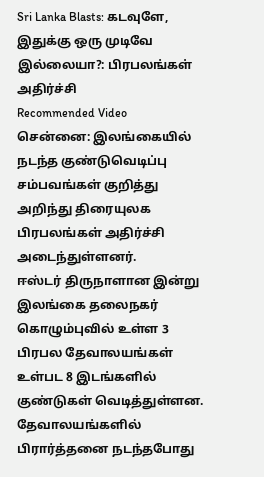Sri Lanka Blasts: கடவுளே, இதுக்கு ஒரு முடிவே இல்லையா?: பிரபலங்கள் அதிர்ச்சி
Recommended Video
சென்னை: இலங்கையில் நடந்த குண்டுவெடிப்பு சம்பவங்கள் குறித்து அறிந்து திரையுலக பிரபலங்கள் அதிர்ச்சி அடைந்துள்ளனர்.
ஈஸ்டர் திருநாளான இன்று இலங்கை தலைநகர் கொழும்புவில் உள்ள 3 பிரபல தேவாலயங்கள் உள்பட 8 இடங்களில் குண்டுகள் வெடித்துள்ளன. தேவாலயங்களில் பிரார்த்தனை நடந்தபோது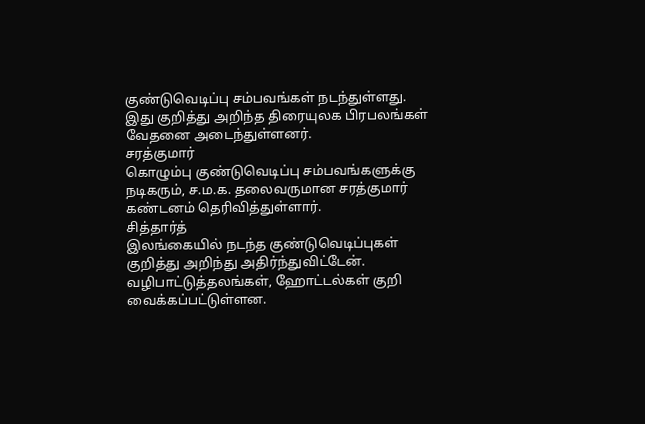குண்டுவெடிப்பு சம்பவங்கள் நடந்துள்ளது.
இது குறித்து அறிந்த திரையுலக பிரபலங்கள் வேதனை அடைந்துள்ளனர்.
சரத்குமார்
கொழும்பு குண்டுவெடிப்பு சம்பவங்களுக்கு நடிகரும், ச.ம.க. தலைவருமான சரத்குமார் கண்டனம் தெரிவித்துள்ளார்.
சித்தார்த்
இலங்கையில் நடந்த குண்டுவெடிப்புகள் குறித்து அறிந்து அதிர்ந்துவிட்டேன். வழிபாட்டுத்தலங்கள், ஹோட்டல்கள் குறி வைக்கப்பட்டுள்ளன.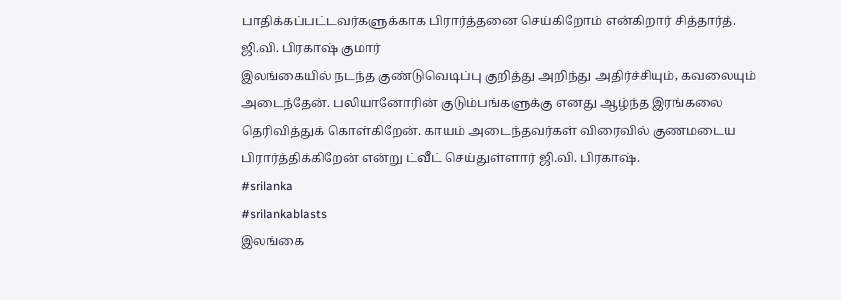பாதிக்கப்பட்டவர்களுக்காக பிரார்த்தனை செய்கிறோம் என்கிறார் சித்தார்த்.
ஜி.வி. பிரகாஷ் குமார்
இலங்கையில் நடந்த குண்டுவெடிப்பு குறித்து அறிந்து அதிர்ச்சியும், கவலையும் அடைந்தேன். பலியானோரின் குடும்பங்களுக்கு எனது ஆழ்ந்த இரங்கலை தெரிவித்துக் கொள்கிறேன். காயம் அடைந்தவர்கள் விரைவில் குணமடைய பிரார்த்திக்கிறேன் என்று ட்வீட் செய்துள்ளார் ஜி.வி. பிரகாஷ்.
#srilanka
#srilankablasts
இலங்கை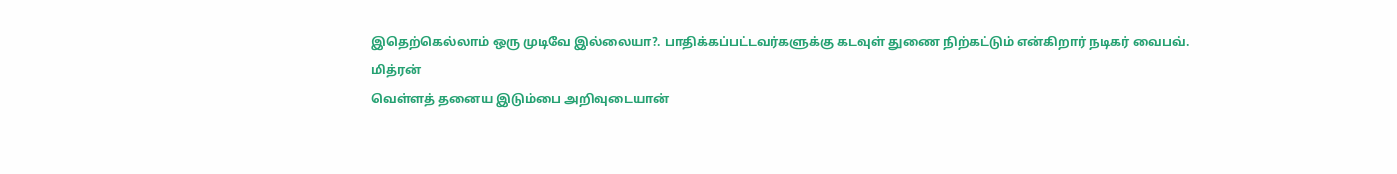இதெற்கெல்லாம் ஒரு முடிவே இல்லையா?. பாதிக்கப்பட்டவர்களுக்கு கடவுள் துணை நிற்கட்டும் என்கிறார் நடிகர் வைபவ்.
மித்ரன்
வெள்ளத் தனைய இடும்பை அறிவுடையான்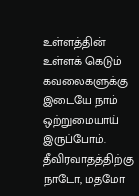உள்ளத்தின் உள்ளக் கெடும்
கவலைகளுக்கு இடையே நாம் ஒற்றுமையாய் இருப்போம். தீவிரவாதத்திற்கு நாடோ, மதமோ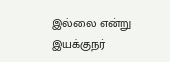இல்லை என்று இயக்குநர்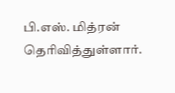பி.எஸ். மித்ரன் தெரிவித்துள்ளார்.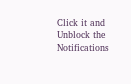Click it and Unblock the Notifications